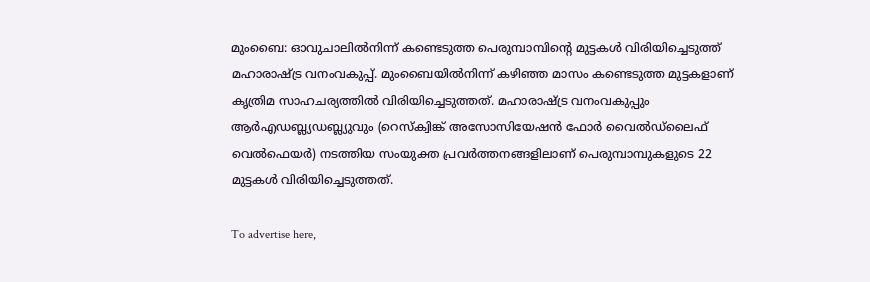മുംബൈ: ഓവുചാലില്‍നിന്ന് കണ്ടെടുത്ത പെരുമ്പാമ്പിന്റെ മുട്ടകള്‍ വിരിയിച്ചെടുത്ത് മഹാരാഷ്ട്ര വനംവകുപ്പ്. മുംബൈയില്‍നിന്ന് കഴിഞ്ഞ മാസം കണ്ടെടുത്ത മുട്ടകളാണ് കൃത്രിമ സാഹചര്യത്തില്‍ വിരിയിച്ചെടുത്തത്. മഹാരാഷ്ട്ര വനംവകുപ്പും ആര്‍എഡബ്ല്യഡബ്ല്യുവും (റെസ്‌ക്വിങ്ക് അസോസിയേഷന്‍ ഫോര്‍ വൈല്‍ഡ്‌ലൈഫ് വെല്‍ഫെയര്‍) നടത്തിയ സംയുക്ത പ്രവര്‍ത്തനങ്ങളിലാണ് പെരുമ്പാമ്പുകളുടെ 22 മുട്ടകള്‍ വിരിയിച്ചെടുത്തത്.

To advertise here,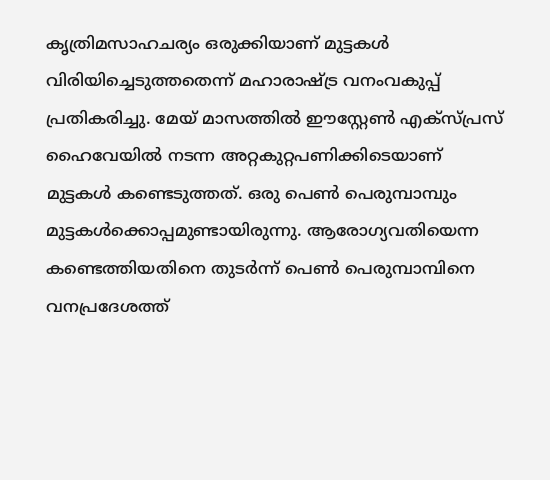കൃത്രിമസാഹചര്യം ഒരുക്കിയാണ് മുട്ടകള്‍ വിരിയിച്ചെടുത്തതെന്ന് മഹാരാഷ്ട്ര വനംവകുപ്പ് പ്രതികരിച്ചു. മേയ് മാസത്തില്‍ ഈസ്റ്റേണ്‍ എക്‌സ്പ്രസ് ഹൈവേയില്‍ നടന്ന അറ്റകുറ്റപണിക്കിടെയാണ് മുട്ടകള്‍ കണ്ടെടുത്തത്. ഒരു പെണ്‍ പെരുമ്പാമ്പും മുട്ടകള്‍ക്കൊപ്പമുണ്ടായിരുന്നു. ആരോഗ്യവതിയെന്ന കണ്ടെത്തിയതിനെ തുടര്‍ന്ന് പെണ്‍ പെരുമ്പാമ്പിനെ വനപ്രദേശത്ത്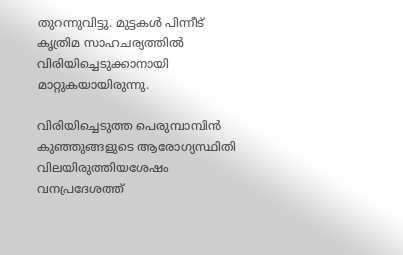തുറന്നുവിട്ടു. മുട്ടകള്‍ പിന്നീട് കൃത്രിമ സാഹചര്യത്തില്‍ വിരിയിച്ചെടുക്കാനായി മാറ്റുകയായിരുന്നു.

വിരിയിച്ചെടുത്ത പെരുമ്പാമ്പിന്‍ കുഞ്ഞുങ്ങളുടെ ആരോഗ്യസ്ഥിതി വിലയിരുത്തിയശേഷം വനപ്രദേശത്ത്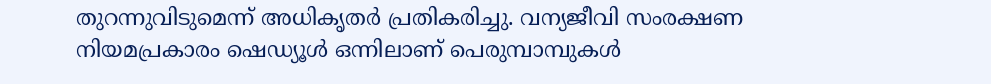തുറന്നുവിടുമെന്ന് അധികൃതര്‍ പ്രതികരിച്ചു. വന്യജീവി സംരക്ഷണ നിയമപ്രകാരം ഷെഡ്യൂള്‍ ഒന്നിലാണ് പെരുമ്പാമ്പുകള്‍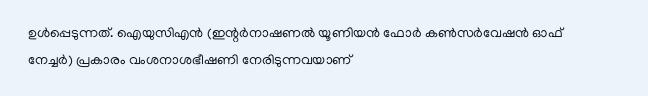ഉള്‍പ്പെടുന്നത്. ഐയുസിഎന്‍ (ഇന്റര്‍നാഷണല്‍ യൂണിയന്‍ ഫോര്‍ കണ്‍സര്‍വേഷന്‍ ഓഫ് നേച്ചര്‍) പ്രകാരം വംശനാശഭീഷണി നേരിടുന്നവയാണ്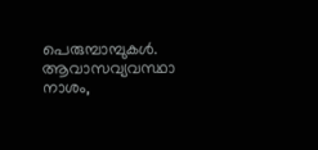പെരുമ്പാമ്പുകള്‍. ആവാസവ്യവസ്ഥാ നാശം,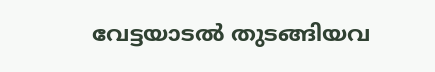വേട്ടയാടല്‍ തുടങ്ങിയവ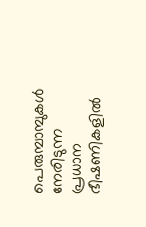പെരുമ്പാമ്പുകള്‍ നേരിടുന്ന പ്രധാന ഭീഷണികളില്‍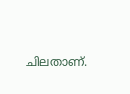ചിലതാണ്.